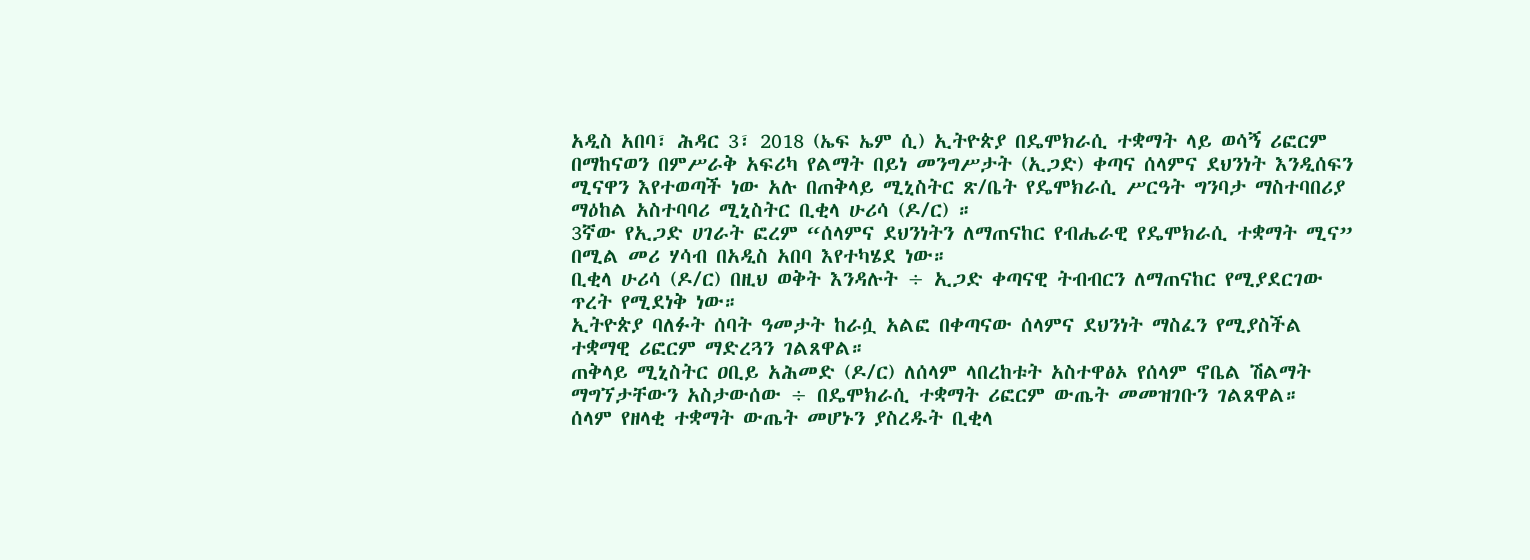አዲስ አበባ፣ ሕዳር 3፣ 2018 (ኤፍ ኤም ሲ) ኢትዮጵያ በዴሞክራሲ ተቋማት ላይ ወሳኝ ሪፎርም በማከናወን በምሥራቅ አፍሪካ የልማት በይነ መንግሥታት (ኢጋድ) ቀጣና ሰላምና ደህንነት እንዲሰፍን ሚናዋን እየተወጣች ነው አሉ በጠቅላይ ሚኒስትር ጽ/ቤት የዴሞክራሲ ሥርዓት ግንባታ ማስተባበሪያ ማዕከል አስተባባሪ ሚኒስትር ቢቂላ ሁሪሳ (ዶ/ር) ።
3ኛው የኢጋድ ሀገራት ፎረም “ሰላምና ደህንነትን ለማጠናከር የብሔራዊ የዴሞክራሲ ተቋማት ሚና” በሚል መሪ ሃሳብ በአዲስ አበባ እየተካሄደ ነው።
ቢቂላ ሁሪሳ (ዶ/ር) በዚህ ወቅት እንዳሉት ÷ ኢጋድ ቀጣናዊ ትብብርን ለማጠናከር የሚያደርገው ጥረት የሚደነቅ ነው።
ኢትዮጵያ ባለፉት ሰባት ዓመታት ከራሷ አልፎ በቀጣናው ሰላምና ደህንነት ማስፈን የሚያስችል ተቋማዊ ሪፎርም ማድረጓን ገልጸዋል።
ጠቅላይ ሚኒስትር ዐቢይ አሕመድ (ዶ/ር) ለሰላም ላበረከቱት አስተዋፅኦ የሰላም ኖቤል ሽልማት ማግኘታቸውን አስታውሰው ÷ በዴሞክራሲ ተቋማት ሪፎርም ውጤት መመዝገቡን ገልጸዋል።
ሰላም የዘላቂ ተቋማት ውጤት መሆኑን ያስረዱት ቢቂላ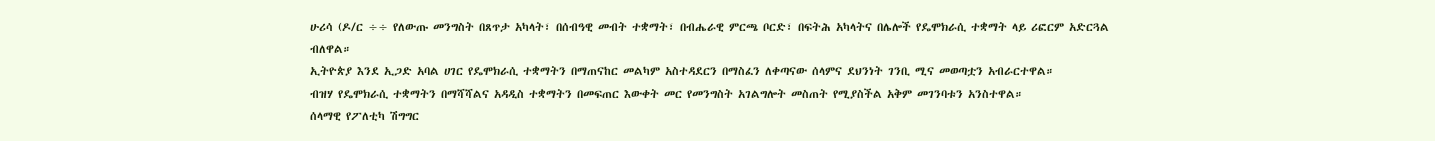ሁሪሳ (ዶ/ር ÷÷ የለውጡ መንግስት በጸጥታ አካላት፣ በሰብዓዊ መብት ተቋማት፣ በብሔራዊ ምርጫ ቦርድ፣ በፍትሕ አካላትና በሌሎች የዴሞክራሲ ተቋማት ላይ ሪፎርም አድርጓል ብለዋል።
ኢትዮጵያ እንደ ኢጋድ አባል ሀገር የዴሞክራሲ ተቋማትን በማጠናከር መልካም አስተዳደርን በማስፈን ለቀጣናው ሰላምና ደህንነት ገንቢ ሚና መወጣቷን አብራርተዋል።
ብዝሃ የዴሞክራሲ ተቋማትን በማሻሻልና አዳዲስ ተቋማትን በመፍጠር እውቀት መር የመንግስት አገልግሎት መስጠት የሚያስችል አቅም መገንባቱን አንስተዋል።
ሰላማዊ የፖለቲካ ሽግግር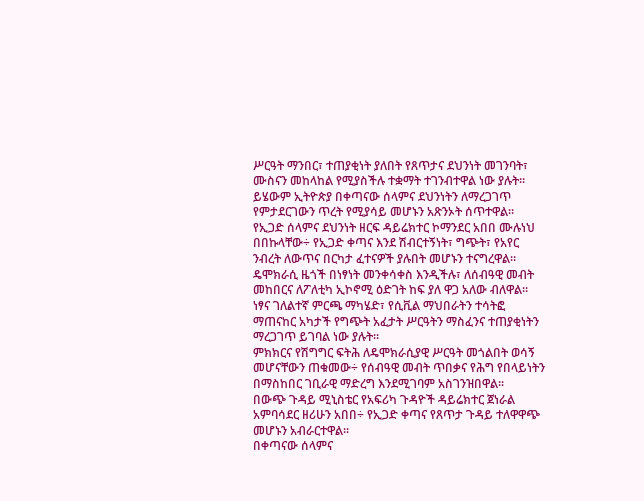ሥርዓት ማንበር፣ ተጠያቂነት ያለበት የጸጥታና ደህንነት መገንባት፣ ሙስናን መከላከል የሚያስችሉ ተቋማት ተገንብተዋል ነው ያሉት፡፡
ይሄውም ኢትዮጵያ በቀጣናው ሰላምና ደህንነትን ለማረጋገጥ የምታደርገውን ጥረት የሚያሳይ መሆኑን አጽንኦት ሰጥተዋል፡፡
የኢጋድ ሰላምና ደህንነት ዘርፍ ዳይሬክተር ኮማንደር አበበ ሙሉነህ በበኩላቸው÷ የኢጋድ ቀጣና እንደ ሽብርተኝነት፣ ግጭት፣ የአየር ንብረት ለውጥና በርካታ ፈተናዎች ያሉበት መሆኑን ተናግረዋል።
ዴሞክራሲ ዜጎች በነፃነት መንቀሳቀስ እንዲችሉ፣ ለሰብዓዊ መብት መከበርና ለፖለቲካ ኢኮኖሚ ዕድገት ከፍ ያለ ዋጋ አለው ብለዋል።
ነፃና ገለልተኛ ምርጫ ማካሄድ፣ የሲቪል ማህበራትን ተሳትፎ ማጠናከር አካታች የግጭት አፈታት ሥርዓትን ማስፈንና ተጠያቂነትን ማረጋገጥ ይገባል ነው ያሉት።
ምክክርና የሽግግር ፍትሕ ለዴሞክራሲያዊ ሥርዓት መጎልበት ወሳኝ መሆናቸውን ጠቁመው÷ የሰብዓዊ መብት ጥበቃና የሕግ የበላይነትን በማስከበር ገቢራዊ ማድረግ እንደሚገባም አስገንዝበዋል፡፡
በውጭ ጉዳይ ሚኒስቴር የአፍሪካ ጉዳዮች ዳይሬክተር ጀነራል አምባሳደር ዘሪሁን አበበ÷ የኢጋድ ቀጣና የጸጥታ ጉዳይ ተለዋዋጭ መሆኑን አብራርተዋል፡፡
በቀጣናው ሰላምና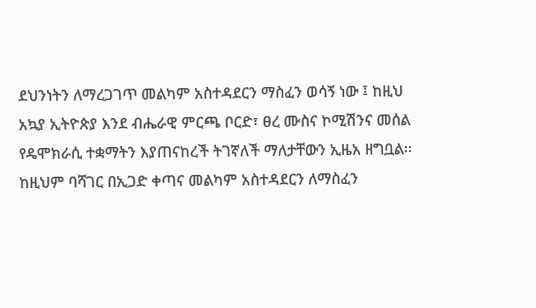ደህንነትን ለማረጋገጥ መልካም አስተዳደርን ማስፈን ወሳኝ ነው ፤ ከዚህ አኳያ ኢትዮጵያ እንደ ብሔራዊ ምርጫ ቦርድ፣ ፀረ ሙስና ኮሚሽንና መሰል የዴሞክራሲ ተቋማትን እያጠናከረች ትገኛለች ማለታቸውን ኢዜአ ዘግቧል፡፡
ከዚህም ባሻገር በኢጋድ ቀጣና መልካም አስተዳደርን ለማስፈን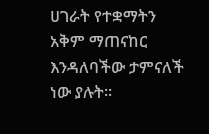ሀገራት የተቋማትን አቅም ማጠናከር እንዳለባችው ታምናለች ነው ያሉት፡፡